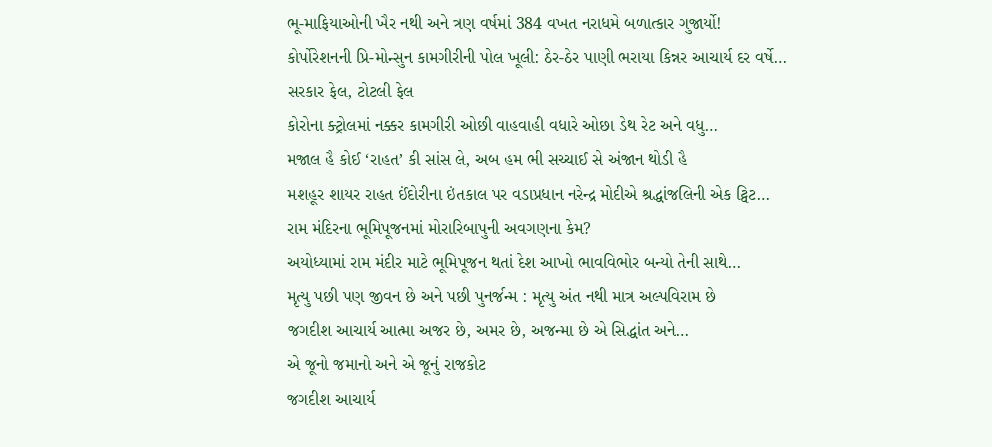ભૂ-માફિયાઓની ખૈર નથી અને ત્રણ વર્ષમાં 384 વખત નરાધમે બળાત્કાર ગુજાર્યો!
કોર્પોરેશનની પ્રિ-મોન્સુન કામગીરીની પોલ ખૂલી: ઠેર-ઠેર પાણી ભરાયા કિન્નર આચાર્ય દર વર્ષે…
સરકાર ફેલ, ટોટલી ફેલ
કોરોના ક્ટ્રોલમાં નક્કર કામગીરી ઓછી વાહવાહી વધારે ઓછા ડેથ રેટ અને વધુ…
મજાલ હૈ કોઈ ‘રાહત’ કી સાંસ લે, અબ હમ ભી સચ્ચાઈ સે અંજાન થોડી હૈ
મશહૂર શાયર રાહત ઈંદોરીના ઇંતકાલ પર વડાપ્રધાન નરેન્દ્ર મોદીએ શ્રદ્ધાંજલિની એક ટ્વિટ…
રામ મંદિરના ભૂમિપૂજનમાં મોરારિબાપુની અવગણના કેમ?
અયોધ્યામાં રામ મંદીર માટે ભૂમિપૂજન થતાં દેશ આખો ભાવવિભોર બન્યો તેની સાથે…
મૃત્યુ પછી પણ જીવન છે અને પછી પુનર્જન્મ : મૃત્યુ અંત નથી માત્ર અલ્પવિરામ છે
જગદીશ આચાર્ય આત્મા અજર છે, અમર છે, અજન્મા છે એ સિદ્ધાંત અને…
એ જૂનો જમાનો અને એ જૂનું રાજકોટ
જગદીશ આચાર્ય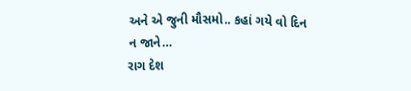અને એ જુની મૌસમો.. કહાં ગયે વો દિન ન જાને…
રાગ દેશ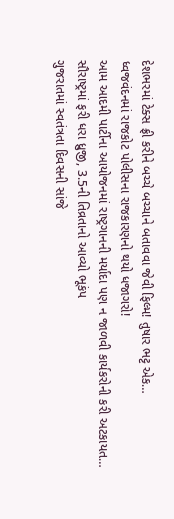દેશભરમાં ટેક્સ ફ્રી કરીને બચ્ચે બચ્ચાને બતાવવા જેવી ફિલ્મ! તુષાર ભટ્ટ એક…
ધ્વજવંદનમાં રાજકોટ પોલીસના રાજકારણનો થયો ધજાગરો!
આમ આદમી પાર્ટીના આયોજનમાં રાષ્ટ્રગાનની મર્યાદા પણ ન જાળવી કાર્યકરોની કરી અટકાયત…
સૌરાષ્ટ્રમાં ફરી ધરા ધ્રુજી, 3.5ની તિવ્રતાનો આવ્યો ભૂકંપ
ગુજરાતમાં સ્વતંત્રતા દિવસની સાંજે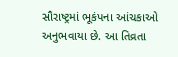સૌરાષ્ટ્રમાં ભૂકંપના આંચકાઓ અનુભવાયા છે. આ તિવ્રતા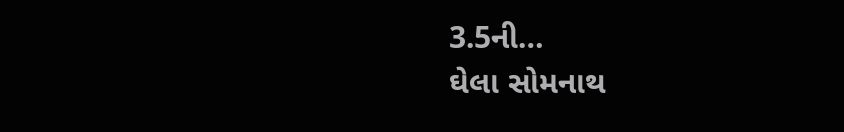3.5ની…
ઘેલા સોમનાથ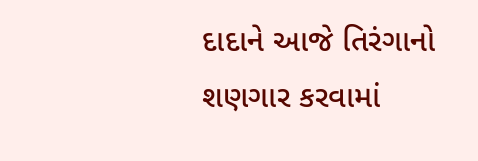દાદાને આજે તિરંગાનો શણગાર કરવામાં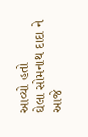આવ્યો હતો
ઘેલા સોમનાથ દાદા ને આજે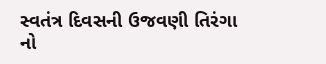સ્વતંત્ર દિવસની ઉજવણી તિરંગા નો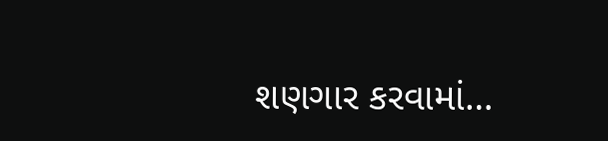શણગાર કરવામાં…